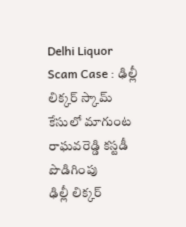Delhi Liquor Scam Case : ఢిల్లీ లిక్కర్ స్కామ్ కేసులో మాగుంట రాఘవరెడ్డి కస్టడీ పొడిగింపు
ఢిల్లీ లిక్కర్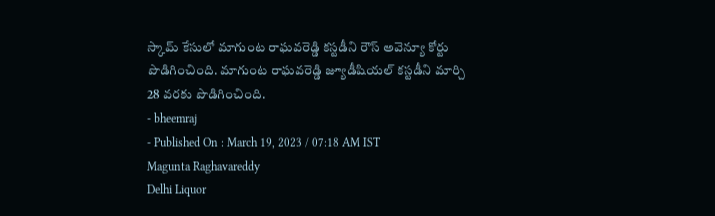స్కామ్ కేసులో మాగుంట రాఘవరెడ్డి కస్టడీని రౌస్ అవెన్యూ కోర్టు పొడిగించింది. మాగుంట రాఘవరెడ్డి జ్యూడీషియల్ కస్టడీని మార్చి 28 వరకు పొడిగించింది.
- bheemraj
- Published On : March 19, 2023 / 07:18 AM IST
Magunta Raghavareddy
Delhi Liquor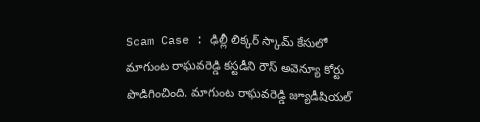Scam Case : ఢిల్లీ లిక్కర్ స్కామ్ కేసులో మాగుంట రాఘవరెడ్డి కస్టడీని రౌస్ అవెన్యూ కోర్టు పొడిగించింది. మాగుంట రాఘవరెడ్డి జ్యూడీషియల్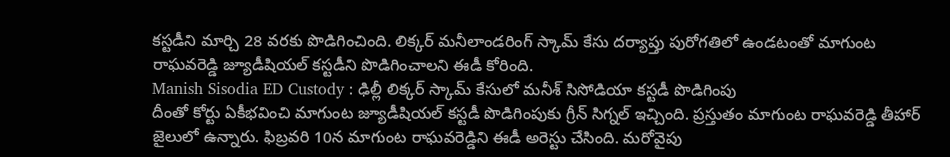కస్టడీని మార్చి 28 వరకు పొడిగించింది. లిక్కర్ మనీలాండరింగ్ స్కామ్ కేసు దర్యాప్తు పురోగతిలో ఉండటంతో మాగుంట రాఘవరెడ్డి జ్యూడీషియల్ కస్టడీని పొడిగించాలని ఈడీ కోరింది.
Manish Sisodia ED Custody : ఢిల్లీ లిక్కర్ స్కామ్ కేసులో మనీశ్ సిసోడియా కస్టడీ పొడిగింపు
దీంతో కోర్టు ఏకీభవించి మాగుంట జ్యూడీషియల్ కస్టడీ పొడిగింపుకు గ్రీన్ సిగ్నల్ ఇచ్చింది. ప్రస్తుతం మాగుంట రాఘవరెడ్డి తీహార్ జైలులో ఉన్నారు. ఫిబ్రవరి 10న మాగుంట రాఘవరెడ్డిని ఈడీ అరెస్టు చేసింది. మరోవైపు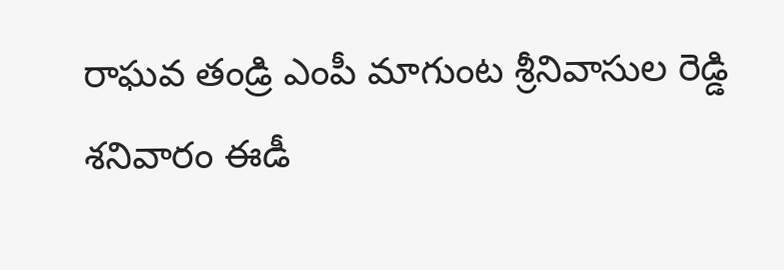రాఘవ తండ్రి ఎంపీ మాగుంట శ్రీనివాసుల రెడ్డి శనివారం ఈడీ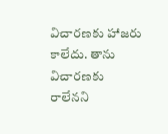విచారణకు హాజరు కాలేదు. తాను విచారణకు రాలేనని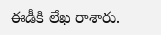ఈడీకి లేఖ రాశారు.